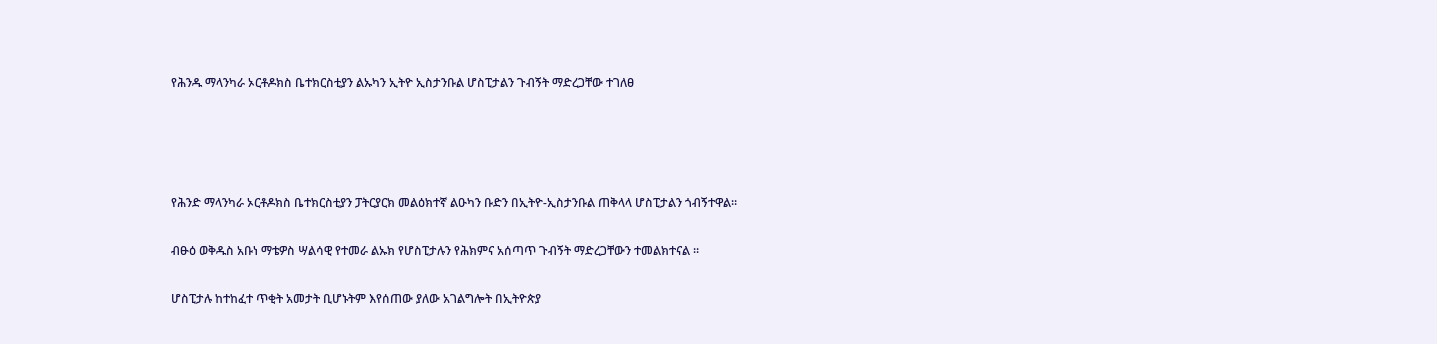የሕንዱ ማላንካራ ኦርቶዶክስ ቤተክርስቲያን ልኡካን ኢትዮ ኢስታንቡል ሆስፒታልን ጉብኝት ማድረጋቸው ተገለፀ




የሕንድ ማላንካራ ኦርቶዶክስ ቤተክርስቲያን ፓትርያርክ መልዕክተኛ ልዑካን ቡድን በኢትዮ-ኢስታንቡል ጠቅላላ ሆስፒታልን ጎብኝተዋል።

ብፁዕ ወቅዱስ አቡነ ማቴዎስ ሣልሳዊ የተመራ ልኡክ የሆስፒታሉን የሕክምና አሰጣጥ ጉብኝት ማድረጋቸውን ተመልክተናል ።

ሆስፒታሉ ከተከፈተ ጥቂት አመታት ቢሆኑትም እየሰጠው ያለው አገልግሎት በኢትዮጵያ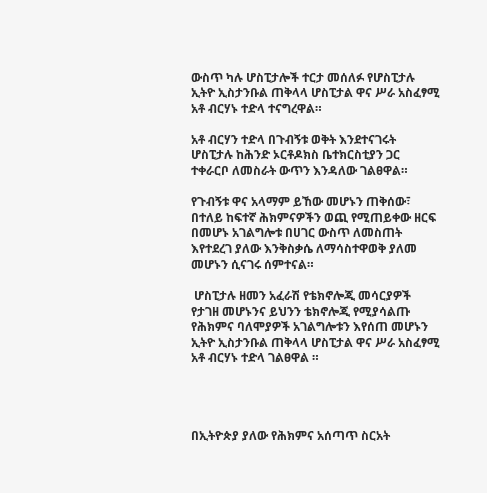ውስጥ ካሉ ሆስፒታሎች ተርታ መሰለፉ የሆስፒታሉ ኢትዮ ኢስታንቡል ጠቅላላ ሆስፒታል ዋና ሥራ አስፈፃሚ አቶ ብርሃኑ ተድላ ተናግረዋል።

አቶ ብርሃን ተድላ በጉብኝቱ ወቅት እንደተናገሩት ሆስፒታሉ ከሕንድ ኦርቶዶክስ ቤተክርስቲያን ጋር ተቀራርቦ ለመስራት ውጥን እንዳለው ገልፀዋል።

የጉብኝቱ ዋና አላማም ይኸው መሆኑን ጠቅሰው፣
በተለይ ከፍተኛ ሕክምናዎችን ወጪ የሚጠይቀው ዘርፍ በመሆኑ አገልግሎቱ በሀገር ውስጥ ለመስጠት እየተደረገ ያለው እንቅስቃሴ ለማሳስተዋወቅ ያለመ መሆኑን ሲናገሩ ሰምተናል።

 ሆስፒታሉ ዘመን አፈራሽ የቴክኖሎጂ መሳርያዎች የታገዘ መሆኑንና ይህንን ቴክኖሎጂ የሚያሳልጡ የሕክምና ባለሞያዎች አገልግሎቱን እየሰጠ መሆኑን ኢትዮ ኢስታንቡል ጠቅላላ ሆስፒታል ዋና ሥራ አስፈፃሚ አቶ ብርሃኑ ተድላ ገልፀዋል ።




በኢትዮጵያ ያለው የሕክምና አሰጣጥ ስርአት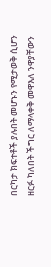በርካታ ክፍተቶች ያሉበት መሆኑን የሚታወቅ ሲሆን ዘርፉ ካለበት ችግር ለማላቀቅ መዋእለ ንዋያቸውን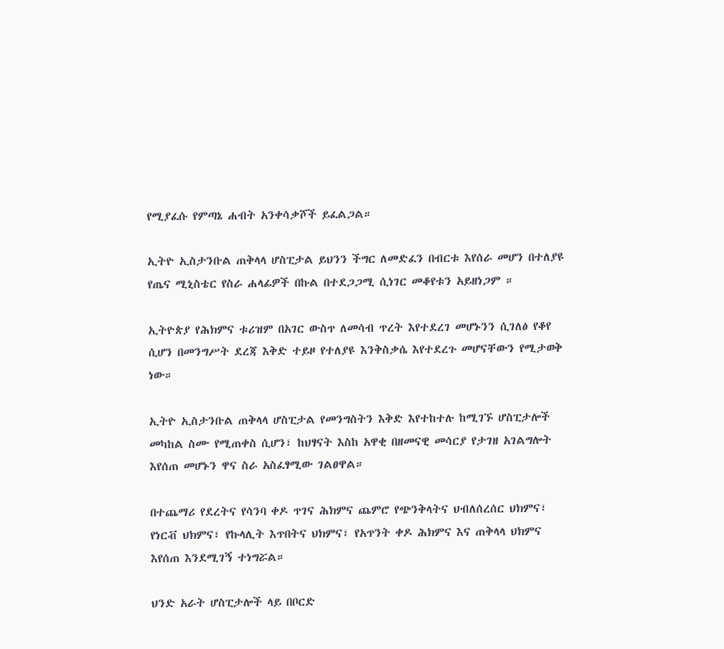የሚያፈሱ የምጣኔ ሐብት አንቀሳቃሾች ይፈልጋል።

ኢትዮ ኢስታንቡል ጠቅላላ ሆስፒታል ይህንን ችግር ለመድፈን በብርቱ እየሰራ መሆን በተለያዩ የጤና ሚኒስቴር የስራ ሐላፊዎች በኩል በተደጋጋሚ ሲነገር መቆየቱን አይዘነጋም ።

ኢትዮጵያ የሕክምና ቱሪዝም በአገር ውስጥ ለመሳብ ጥረት እየተደረገ መሆኑንን ሲገለፅ የቆየ ሲሆን በመንግሥት ደረጃ እቅድ ተይዞ የተለያዩ እንቅስቃሴ እየተደረጉ መሆናቸውን የሚታወቅ ነው።

ኢትዮ ኢስታንቡል ጠቅላላ ሆስፒታል የመንግስትን እቅድ እየተከተሉ ከሚገኙ ሆስፒታሎች መካከል ስሙ የሚጠቀስ ሲሆን፣ ከህፃናት እስከ አዋቂ በዘመናዊ መሳርያ የታገዘ አገልግሎት እየሰጠ መሆኑን ዋና ስራ አስፈፃሚው ገልፀዋል።

በተጨማሪ የደረትና የሳንባ ቀዶ ጥገና ሕክምና ጨምሮ የጭንቅላትና ህብለሰረሰር ህክምና፣ የነርቭ ህክምና፣ የኩላሊት እጥበትና ህክምና፣ የአጥንት ቀዶ ሕክምና እና ጠቅላላ ህክምና እየሰጠ እንደሚገኝ ተነግሯል።

ህንድ አራት ሆስፒታሎች ላይ በቦርድ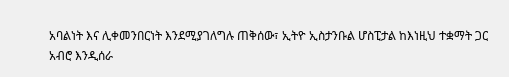አባልነት እና ሊቀመንበርነት እንደሚያገለግሉ ጠቅሰው፣ ኢትዮ ኢስታንቡል ሆስፒታል ከእነዚህ ተቋማት ጋር አብሮ እንዲሰራ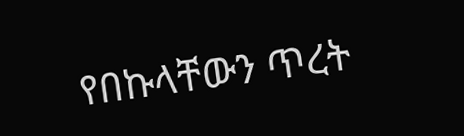የበኩላቸውን ጥረት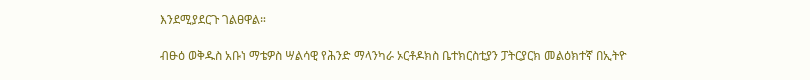እንደሚያደርጉ ገልፀዋል።

ብፁዕ ወቅዱስ አቡነ ማቴዎስ ሣልሳዊ የሕንድ ማላንካራ ኦርቶዶክስ ቤተክርስቲያን ፓትርያርክ መልዕክተኛ በኢትዮ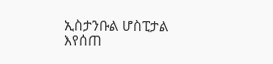ኢስታንቡል ሆስፒታል እየሰጠ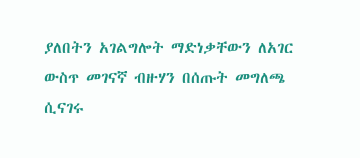ያለበትን አገልግሎት ማድነቃቸውን ለአገር ውስጥ መገናኛ ብዙሃን በሰጡት መግለጫ ሲናገሩ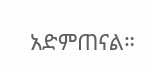አድምጠናል።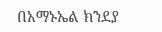በአማኑኤል ክንደያ